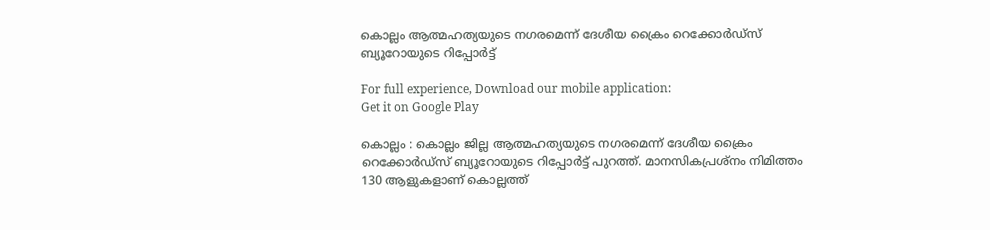കൊല്ലം ആത്മഹത്യയുടെ നഗരമെന്ന് ദേശീയ ക്രൈം റെക്കോർഡ്‌സ് ബ്യൂറോയുടെ റിപ്പോർട്ട്

For full experience, Download our mobile application:
Get it on Google Play

കൊല്ലം : കൊല്ലം ജില്ല ആത്മഹത്യയുടെ നഗരമെന്ന് ദേശീയ ക്രൈം റെക്കോർഡ്‌സ് ബ്യൂറോയുടെ റിപ്പോർട്ട് പുറത്ത്. മാനസികപ്രശ്നം നിമിത്തം 130 ആളുകളാണ് കൊല്ലത്ത്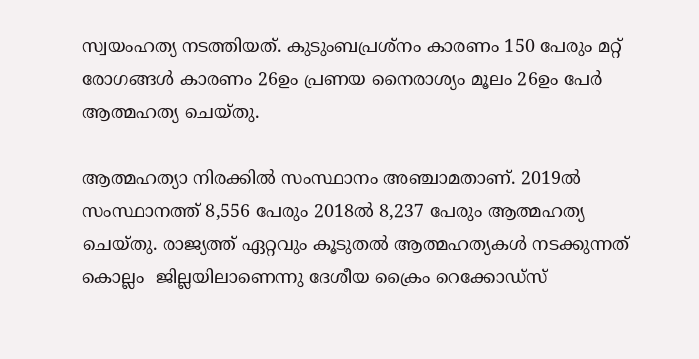സ്വയംഹത്യ നടത്തിയത്. കുടുംബപ്രശ്നം കാരണം 150 പേരും മറ്റ് രോഗങ്ങള്‍ കാരണം 26ഉം പ്രണയ നൈരാശ്യം മൂലം 26ഉം പേര്‍ ആത്മഹത്യ ചെയ്തു.

ആത്മഹത്യാ നിരക്കില്‍ സംസ്ഥാനം അഞ്ചാമതാണ്. 2019ല്‍ സംസ്ഥാനത്ത് 8,556 പേരും 2018ല്‍ 8,237 പേരും ആത്മഹത്യ ചെയ്തു. രാജ്യത്ത് ഏറ്റവും കൂടുതല്‍ ആത്മഹത്യകള്‍ നടക്കുന്നത് കൊല്ലം  ജില്ലയിലാണെന്നു ദേശീയ ക്രൈം റെക്കോഡ്സ്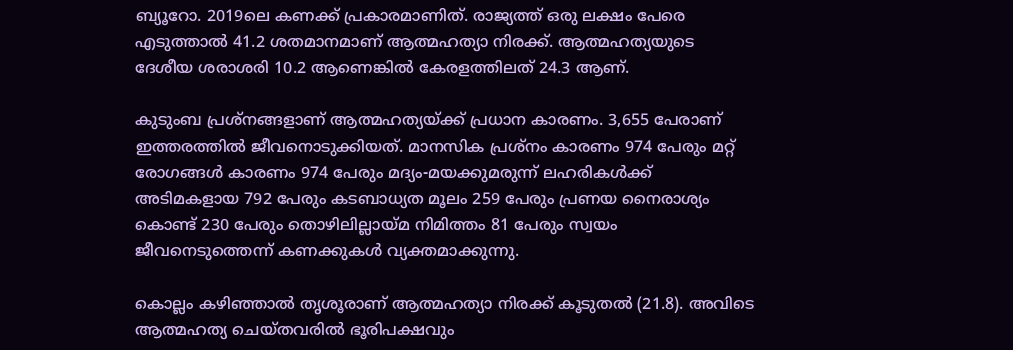ബ്യൂറോ. 2019ലെ കണക്ക് പ്രകാരമാണിത്. രാജ്യത്ത് ഒരു ലക്ഷം പേരെ എടുത്താല്‍ 41.2 ശതമാനമാണ് ആത്മഹത്യാ നിരക്ക്. ആത്മഹത്യയുടെ ദേശീയ ശരാശരി 10.2 ആണെങ്കില്‍ കേരളത്തിലത് 24.3 ആണ്.

കുടുംബ പ്രശ്നങ്ങളാണ് ആത്മഹത്യയ്ക്ക് പ്രധാന കാരണം. 3,655 പേരാണ് ഇത്തരത്തില്‍ ജീവനൊടുക്കിയത്. മാനസിക പ്രശ്നം കാരണം 974 പേരും മറ്റ് രോഗങ്ങള്‍ കാരണം 974 പേരും മദ്യം-മയക്കുമരുന്ന് ലഹരികള്‍ക്ക് അടിമകളായ 792 പേരും കടബാധ്യത മൂലം 259 പേരും പ്രണയ നൈരാശ്യം കൊണ്ട് 230 പേരും തൊഴിലില്ലായ്മ നിമിത്തം 81 പേരും സ്വയം ജീവനെടുത്തെന്ന് കണക്കുകള്‍ വ്യക്തമാക്കുന്നു.

കൊല്ലം കഴിഞ്ഞാല്‍ തൃശൂരാണ് ആത്മഹത്യാ നിരക്ക് കൂടുതല്‍ (21.8). അവിടെ ആത്മഹത്യ ചെയ്തവരില്‍ ഭൂരിപക്ഷവും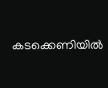കടക്കെണിയില്‍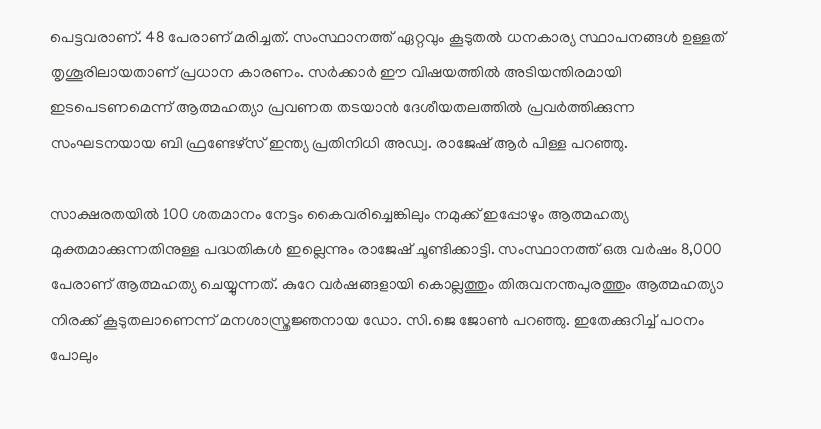പെട്ടവരാണ്. 48 പേരാണ് മരിച്ചത്. സംസ്ഥാനത്ത് ഏറ്റവും കൂടുതല്‍ ധനകാര്യ സ്ഥാപനങ്ങള്‍ ഉള്ളത് തൃശൂരിലായതാണ് പ്രധാന കാരണം. സര്‍ക്കാര്‍ ഈ വിഷയത്തില്‍ അടിയന്തിരമായി ഇടപെടണമെന്ന് ആത്മഹത്യാ പ്രവണത തടയാന്‍ ദേശീയതലത്തില്‍ പ്രവര്‍ത്തിക്കുന്ന സംഘടനയായ ബി ഫ്രണ്ടേഴ്സ് ഇന്ത്യ പ്രതിനിധി അഡ്വ. രാജേഷ് ആര്‍ പിള്ള പറഞ്ഞു.

സാക്ഷരതയില്‍ 100 ശതമാനം നേട്ടം കൈവരിച്ചെങ്കിലും നമുക്ക് ഇപ്പോഴും ആത്മഹത്യ മുക്തമാക്കുന്നതിനുള്ള പദ്ധതികള്‍ ഇല്ലെന്നും രാജേഷ് ചൂണ്ടിക്കാട്ടി. സംസ്ഥാനത്ത് ഒരു വര്‍ഷം 8,000 പേരാണ് ആത്മഹത്യ ചെയ്യുന്നത്. കുറേ വര്‍ഷങ്ങളായി കൊല്ലത്തും തിരുവനന്തപുരത്തും ആത്മഹത്യാ നിരക്ക് കൂടുതലാണെന്ന് മനശാസ്ത്രജ്ഞനായ ഡോ. സി.ജെ ജോണ്‍ പറഞ്ഞു. ഇതേക്കുറിച്ച്‌ പഠനം പോലും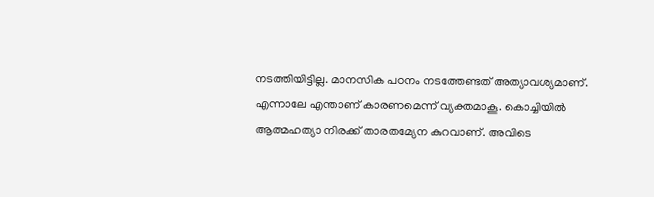നടത്തിയിട്ടില്ല. മാനസിക പഠനം നടത്തേണ്ടത് അത്യാവശ്യമാണ്. എന്നാലേ എന്താണ് കാരണമെന്ന് വ്യക്തമാകൂ. കൊച്ചിയില്‍ ആത്മഹത്യാ നിരക്ക് താരതമ്യേന കുറവാണ്. അവിടെ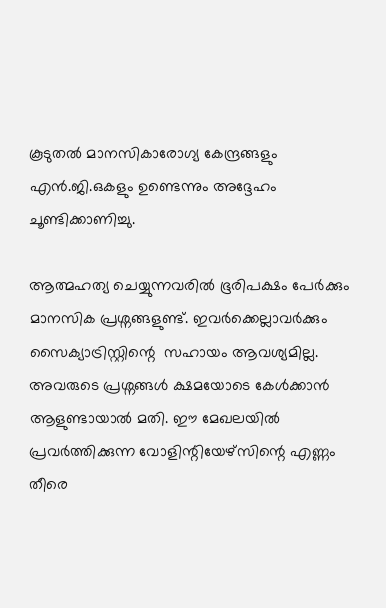കൂടുതല്‍ മാനസികാരോഗ്യ കേന്ദ്രങ്ങളും എന്‍.ജി.ഒകളും ഉണ്ടെന്നും അദ്ദേഹം ചൂണ്ടിക്കാണിച്ചു.

ആത്മഹത്യ ചെയ്യുന്നവരില്‍ ഭൂരിപക്ഷം പേര്‍ക്കും മാനസിക പ്രശ്നങ്ങളുണ്ട്. ഇവര്‍ക്കെല്ലാവര്‍ക്കും സൈക്യാട്രിസ്റ്റിന്റെ  സഹായം ആവശ്യമില്ല. അവരുടെ പ്രശ്നങ്ങള്‍ ക്ഷമയോടെ കേള്‍ക്കാന്‍ ആളുണ്ടായാല്‍ മതി. ഈ മേഖലയില്‍ പ്രവര്‍ത്തിക്കുന്ന വോളിന്റിയേഴ്സിന്റെ എണ്ണം തീരെ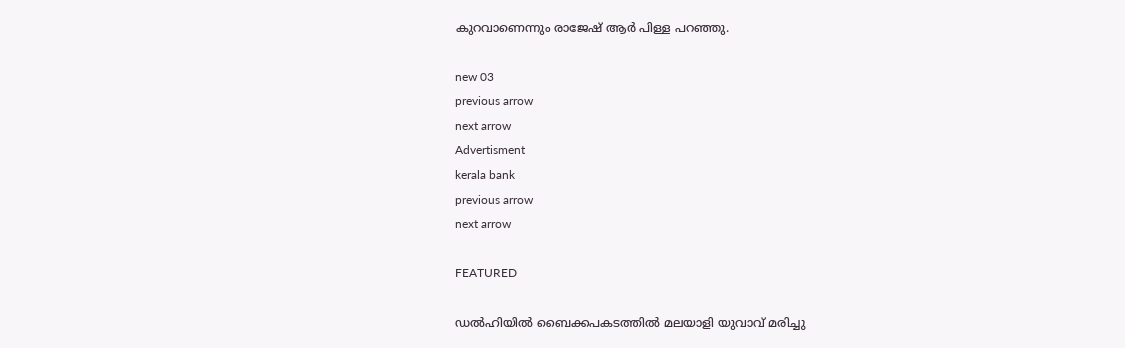കുറവാണെന്നും രാജേഷ് ആര്‍ പിള്ള പറഞ്ഞു.

new 03
previous arrow
next arrow
Advertisment
kerala bank
previous arrow
next arrow

FEATURED

ഡൽഹിയിൽ ബൈക്കപകടത്തിൽ മലയാളി യുവാവ് മരിച്ചു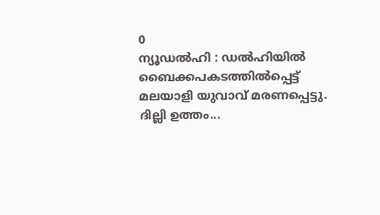0
ന്യൂഡൽഹി : ഡൽഹിയിൽ ബൈക്കപകടത്തിൽപ്പെട്ട് മലയാളി യുവാവ് മരണപ്പെട്ടു. ദില്ലി ഉത്തം...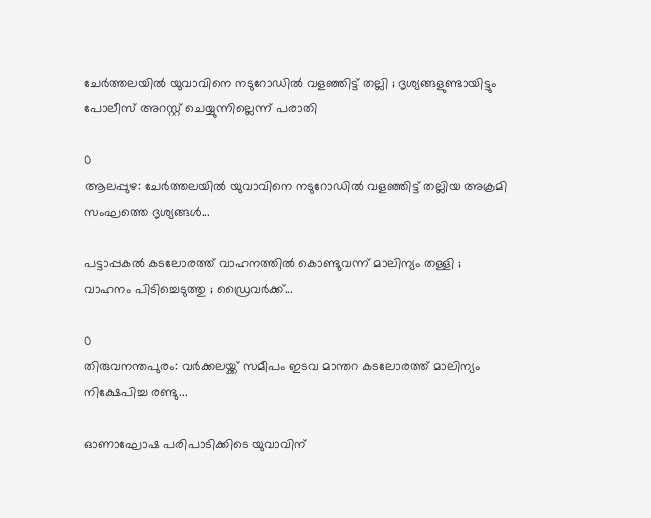ചേർത്തലയിൽ യുവാവിനെ നടുറോഡിൽ വളഞ്ഞിട്ട് തല്ലി ; ദൃശ്യങ്ങളുണ്ടായിട്ടും പോലീസ് അറസ്റ്റ് ചെയ്യുന്നില്ലെന്ന് പരാതി

0
ആലപ്പുഴ: ചേർത്തലയിൽ യുവാവിനെ നടുറോഡിൽ വളഞ്ഞിട്ട് തല്ലിയ അക്രമി സംഘത്തെ ദൃശ്യങ്ങൾ...

പട്ടാപ്പകൽ കടലോരത്ത് വാഹനത്തിൽ കൊണ്ടുവന്ന് മാലിന്യം തള്ളി ; വാഹനം പിടിച്ചെടുത്തു ; ഡ്രൈവര്‍ക്ക്...

0
തിരുവനന്തപുരം: വർക്കലയ്ക്ക് സമീപം ഇടവ മാന്തറ കടലോരത്ത് മാലിന്യം നിക്ഷേപിച്ച രണ്ടു...

ഓണാഘോഷ പരിപാടിക്കിടെ യുവാവിന്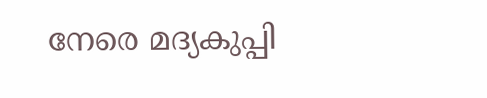നേരെ മദ്യകുപ്പി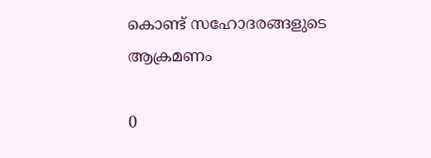കൊണ്ട് സഹോദരങ്ങളുടെ ആക്രമണം

0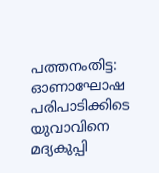പത്തനംതിട്ട: ഓണാഘോഷ പരിപാടിക്കിടെ യുവാവിനെ മദ്യകുപ്പി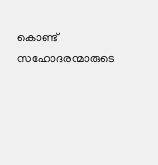കൊണ്ട് സഹോദരന്മാരുടെ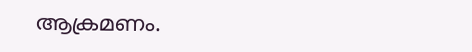ആക്രമണം.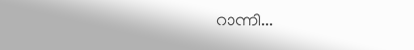റാന്നി...